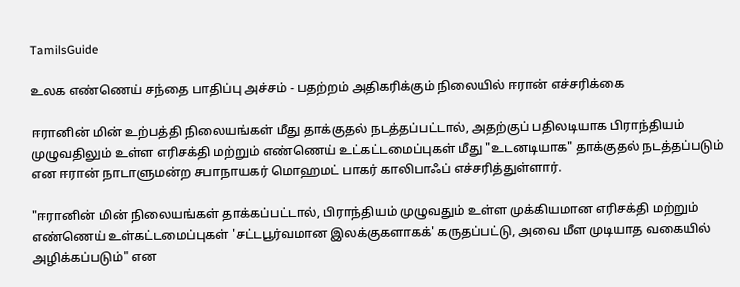TamilsGuide

உலக எண்ணெய் சந்தை பாதிப்பு அச்சம் - பதற்றம் அதிகரிக்கும் நிலையில் ஈரான் எச்சரிக்கை

ஈரானின் மின் உற்பத்தி நிலையங்கள் மீது தாக்குதல் நடத்தப்பட்டால், அதற்குப் பதிலடியாக பிராந்தியம் முழுவதிலும் உள்ள எரிசக்தி மற்றும் எண்ணெய் உட்கட்டமைப்புகள் மீது "உடனடியாக" தாக்குதல் நடத்தப்படும் என ஈரான் நாடாளுமன்ற சபாநாயகர் மொஹமட் பாகர் காலிபாஃப் எச்சரித்துள்ளார்.

"ஈரானின் மின் நிலையங்கள் தாக்கப்பட்டால், பிராந்தியம் முழுவதும் உள்ள முக்கியமான எரிசக்தி மற்றும் எண்ணெய் உள்கட்டமைப்புகள் 'சட்டபூர்வமான இலக்குகளாகக்' கருதப்பட்டு, அவை மீள முடியாத வகையில் அழிக்கப்படும்" என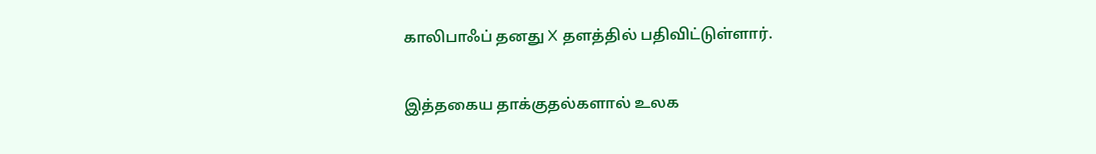காலிபாஃப் தனது X தளத்தில் பதிவிட்டுள்ளார்.

இத்தகைய தாக்குதல்களால் உலக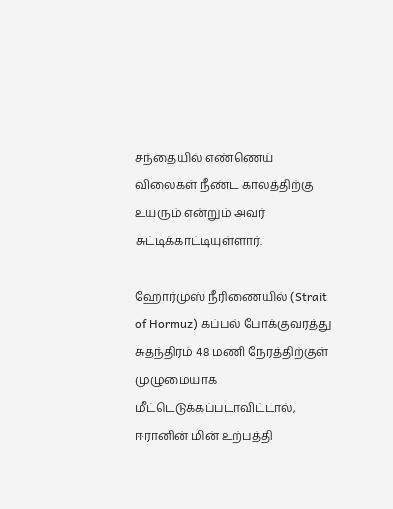சந்தையில் எண்ணெய் விலைகள் நீண்ட காலத்திற்கு உயரும் என்றும் அவர் சுட்டிக்காட்டியுள்ளார்.

ஹோர்முஸ் நீரிணையில் (Strait of Hormuz) கப்பல் போக்குவரத்து சுதந்திரம் 48 மணி நேரத்திற்குள் முழுமையாக மீட்டெடுக்கப்படாவிட்டால், ஈரானின் மின் உற்பத்தி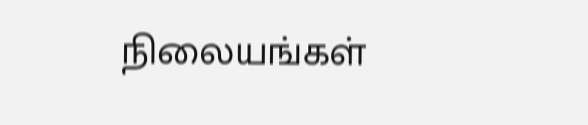நிலையங்கள்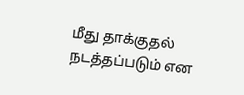மீது தாக்குதல் நடத்தப்படும் என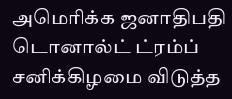அமெரிக்க ஜனாதிபதி டொனால்ட் ட்ரம்ப் சனிக்கிழமை விடுத்த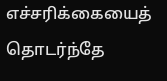எச்சரிக்கையைத் தொடர்ந்தே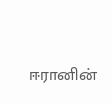ஈரானின்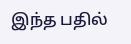இந்த பதில்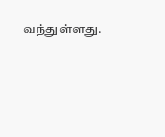வந்துள்ளது.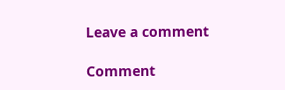Leave a comment

Comment